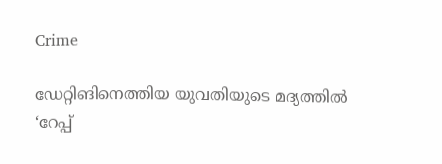Crime

ഡേറ്റിങിനെത്തിയ യുവതിയുടെ മദ്യത്തില്‍ ‘റേപ്പ്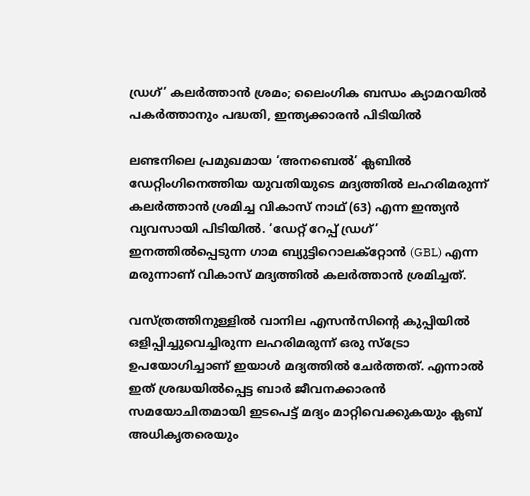ഡ്രഗ്’ കലര്‍ത്താന്‍ ശ്രമം; ലൈംഗിക ബന്ധം ക്യാമറയില്‍ പകർത്താനും പദ്ധതി, ഇന്ത്യക്കാരന്‍ പിടിയില്‍

ലണ്ടനിലെ പ്രമുഖമായ ‘അനബെൽ’ ക്ലബിൽ ഡേറ്റിംഗിനെത്തിയ യുവതിയുടെ മദ്യത്തിൽ ലഹരിമരുന്ന് കലർത്താൻ ശ്രമിച്ച വികാസ് നാഥ് (63) എന്ന ഇന്ത്യൻ വ്യവസായി പിടിയില്‍. ‘ഡേറ്റ് റേപ്പ് ഡ്രഗ്’ ഇനത്തില്‍പ്പെടുന്ന ഗാമ ബ്യുട്ടിറൊലക്റ്റോന്‍ (GBL) എന്ന മരുന്നാണ് വികാസ് മദ്യത്തില്‍ കലര്‍ത്താന്‍ ശ്രമിച്ചത്.

വസ്ത്രത്തിനുള്ളിൽ വാനില എസൻസിന്റെ കുപ്പിയിൽ ഒളിപ്പിച്ചുവെച്ചിരുന്ന ലഹരിമരുന്ന് ഒരു സ്ട്രോ ഉപയോഗിച്ചാണ് ഇയാൾ മദ്യത്തിൽ ചേർത്തത്. എന്നാൽ ഇത് ശ്രദ്ധയിൽപ്പെട്ട ബാർ ജീവനക്കാരൻ സമയോചിതമായി ഇടപെട്ട് മദ്യം മാറ്റിവെക്കുകയും ക്ലബ് അധികൃതരെയും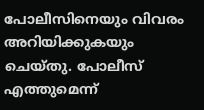പോലീസിനെയും വിവരം അറിയിക്കുകയും ചെയ്തു. പോലീസ് എത്തുമെന്ന്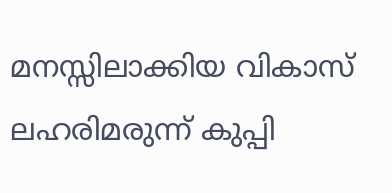മനസ്സിലാക്കിയ വികാസ് ലഹരിമരുന്ന് കുപ്പി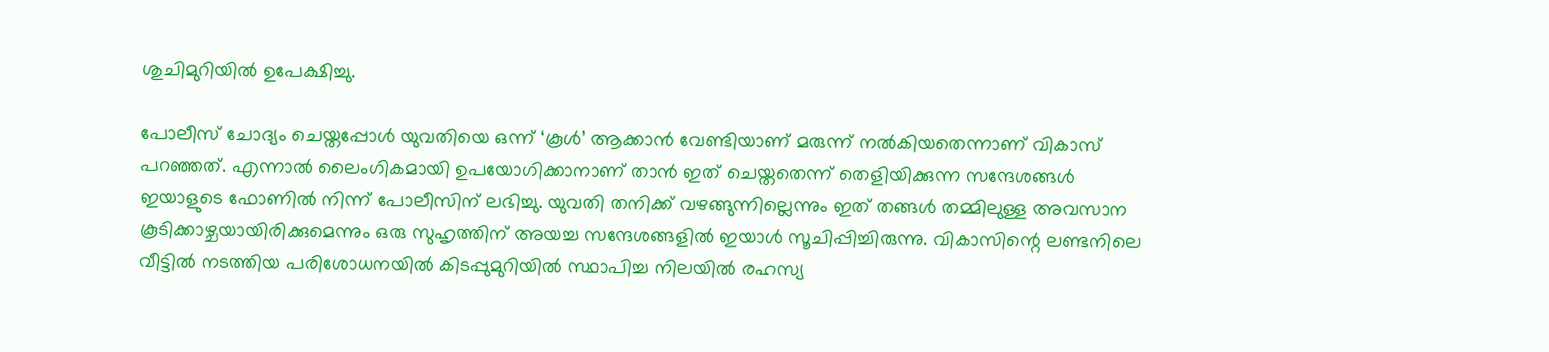ശുചിമുറിയിൽ ഉപേക്ഷിച്ചു.

പോലീസ് ചോദ്യം ചെയ്തപ്പോൾ യുവതിയെ ഒന്ന് ‘കൂൾ’ ആക്കാൻ വേണ്ടിയാണ് മരുന്ന് നൽകിയതെന്നാണ് വികാസ് പറഞ്ഞത്. എന്നാൽ ലൈംഗികമായി ഉപയോഗിക്കാനാണ് താൻ ഇത് ചെയ്തതെന്ന് തെളിയിക്കുന്ന സന്ദേശങ്ങൾ ഇയാളുടെ ഫോണിൽ നിന്ന് പോലീസിന് ലഭിച്ചു. യുവതി തനിക്ക് വഴങ്ങുന്നില്ലെന്നും ഇത് തങ്ങൾ തമ്മിലുള്ള അവസാന കൂടിക്കാഴ്ചയായിരിക്കുമെന്നും ഒരു സുഹൃത്തിന് അയച്ച സന്ദേശങ്ങളിൽ ഇയാൾ സൂചിപ്പിച്ചിരുന്നു. വികാസിന്റെ ലണ്ടനിലെ വീട്ടിൽ നടത്തിയ പരിശോധനയിൽ കിടപ്പുമുറിയിൽ സ്ഥാപിച്ച നിലയിൽ രഹസ്യ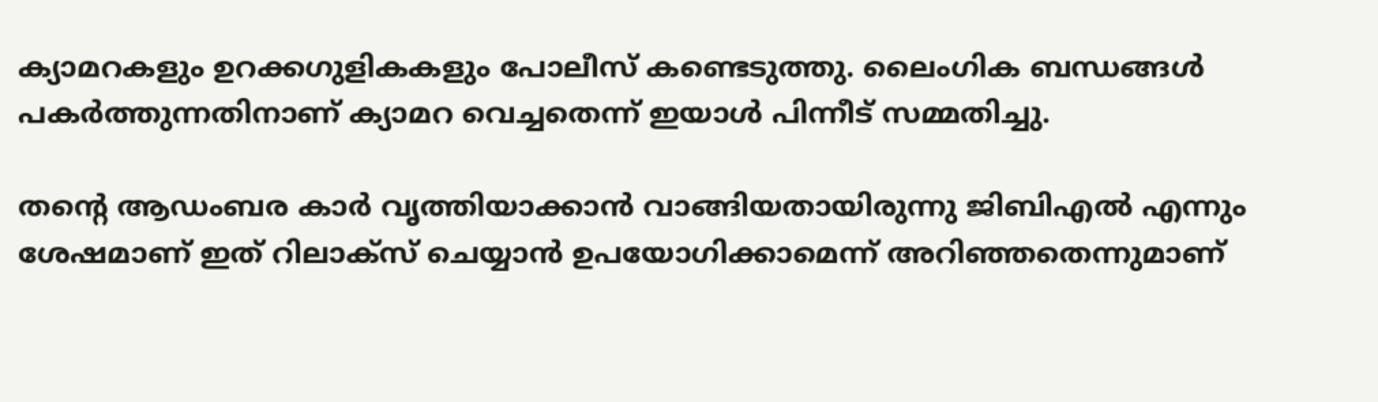ക്യാമറകളും ഉറക്കഗുളികകളും പോലീസ് കണ്ടെടുത്തു. ലൈംഗിക ബന്ധങ്ങൾ പകർത്തുന്നതിനാണ് ക്യാമറ വെച്ചതെന്ന് ഇയാൾ പിന്നീട് സമ്മതിച്ചു.

തന്റെ ആഡംബര കാർ വൃത്തിയാക്കാൻ വാങ്ങിയതായിരുന്നു ജിബിഎൽ എന്നും ശേഷമാണ് ഇത് റിലാക്സ് ചെയ്യാൻ ഉപയോഗിക്കാമെന്ന് അറിഞ്ഞതെന്നുമാണ്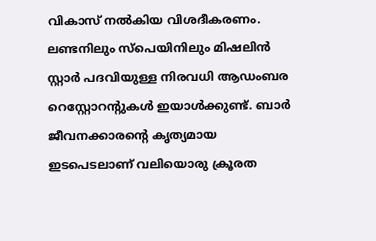വികാസ് നൽകിയ വിശദീകരണം. ലണ്ടനിലും സ്പെയിനിലും മിഷലിൻ സ്റ്റാർ പദവിയുള്ള നിരവധി ആഡംബര റെസ്റ്റോറന്റുകൾ ഇയാൾക്കുണ്ട്. ബാർ ജീവനക്കാരന്റെ കൃത്യമായ ഇടപെടലാണ് വലിയൊരു ക്രൂരത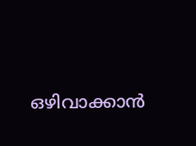ഒഴിവാക്കാൻ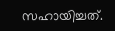സഹായിച്ചത്.